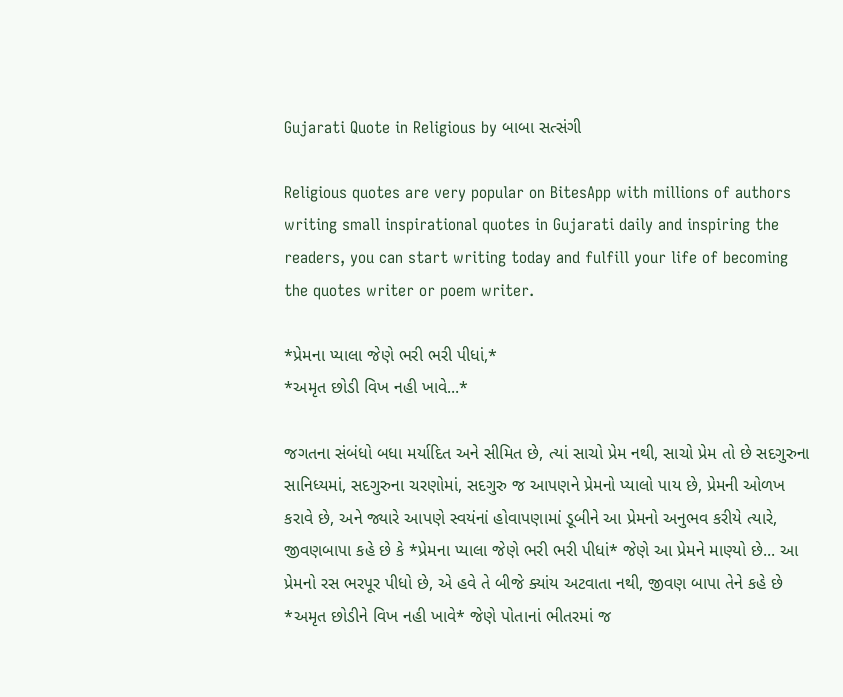Gujarati Quote in Religious by બાબા સત્સંગી

Religious quotes are very popular on BitesApp with millions of authors writing small inspirational quotes in Gujarati daily and inspiring the readers, you can start writing today and fulfill your life of becoming the quotes writer or poem writer.

*પ્રેમના પ્યાલા જેણે ભરી ભરી પીધાં,*
*અમૃત છોડી વિખ નહી ખાવે...*

જગતના સંબંધો બધા મર્યાદિત અને સીમિત છે, ત્યાં સાચો પ્રેમ નથી, સાચો પ્રેમ તો છે સદગુરુના સાનિધ્યમાં, સદગુરુના ચરણોમાં, સદગુરુ જ આપણને પ્રેમનો પ્યાલો પાય છે, પ્રેમની ઓળખ કરાવે છે, અને જ્યારે આપણે સ્વયંનાં હોવાપણામાં ડૂબીને આ પ્રેમનો અનુભવ કરીયે ત્યારે, જીવણબાપા કહે છે કે *પ્રેમના પ્યાલા જેણે ભરી ભરી પીધાં* જેણે આ પ્રેમને માણ્યો છે... આ પ્રેમનો રસ ભરપૂર પીધો છે, એ હવે તે બીજે ક્યાંય અટવાતા નથી, જીવણ બાપા તેને કહે છે *અમૃત છોડીને વિખ નહી ખાવે* જેણે પોતાનાં ભીતરમાં જ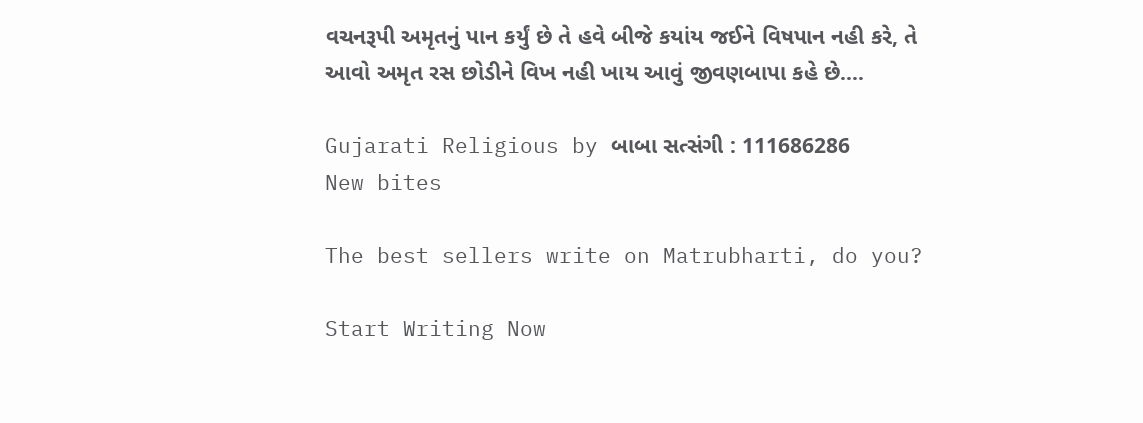વચનરૂપી અમૃતનું પાન કર્યું છે તે હવે બીજે કયાંય જઈને વિષપાન નહી કરે, તે આવો અમૃત રસ છોડીને વિખ નહી ખાય આવું જીવણબાપા કહે છે....

Gujarati Religious by બાબા સત્સંગી : 111686286
New bites

The best sellers write on Matrubharti, do you?

Start Writing Now